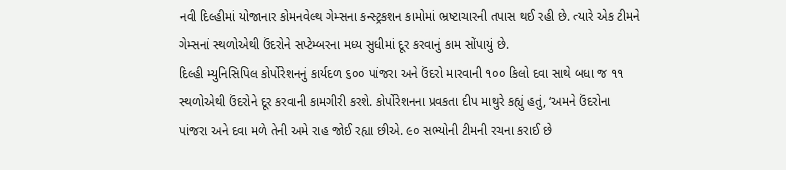નવી દિલ્હીમાં યોજાનાર કોમનવેલ્થ ગેમ્સના કન્સ્ટ્રકશન કામોમાં ભ્રષ્ટાચારની તપાસ થઈ રહી છે. ત્યારે એક ટીમને ગેમ્સનાં સ્થળોએથી ઉંદરોને સપ્ટેમ્બરના મધ્ય સુધીમાં દૂર કરવાનું કામ સોંપાયું છે.
દિલ્હી મ્યુનિસિપિલ કોર્પોરેશનનું કાર્યદળ ૬૦૦ પાંજરા અને ઉંદરો મારવાની ૧૦૦ કિલો દવા સાથે બધા જ ૧૧ સ્થળોએથી ઉંદરોને દૂર કરવાની કામગીરી કરશે. કોર્પોરેશનના પ્રવકતા દીપ માથુરે કહ્યું હતું, ‘અમને ઉંદરોના પાંજરા અને દવા મળે તેની અમે રાહ જોઈ રહ્યા છીએ. ૯૦ સભ્યોની ટીમની રચના કરાઈ છે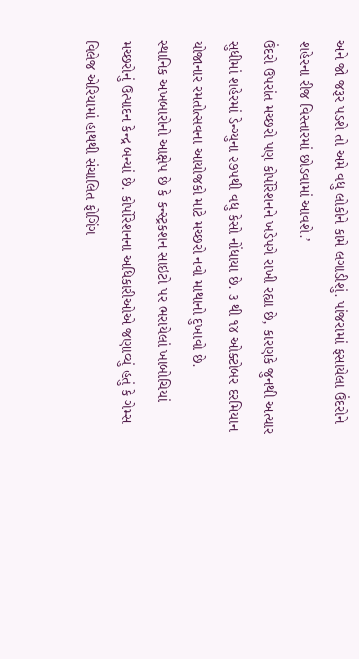અને જો જરૂર પડશે તો અમે વધુ લોકોને કામે લગાડીશું. પાંજરામાં ફસાયેલા ઉંદરોને શહેરના રીજ વિસ્તારમાં છોડવામાં આવશે.’
ઉંદરો ઉપરાંત મચ્છરો પણ કોર્પોરેશનને ખડેપગે રાખી રહ્યા છે, કારણકે જુનથી અત્યાર સુધીમાં શહેરમાં ડેન્ગ્યુના ૨૭૫થી વધુ કેસો નોંધાયા છે. ૩ થી ૧૪ ઓક્ટોબર દરમિયાન યોજાનાર રમતોત્સવના આયોજકો માટે મચ્છરો નવો માથાનો દુખાવો છે.
સ્થાનિક અખબારોનો આક્ષેપ છે કે કન્સ્ટ્રકશન સાઇટો પર ભરાયેલાં ખાબોચિયાં મચ્છરોનું ઉત્પાદન કેન્દ્ર બન્યાં છે. કોર્પોરેશનના અધિકારીઓએ જણાવ્યું હતું કે ગેમ્સ વિલેજ એરિયામાં હાથથી સંચાલિત ફોગિંગ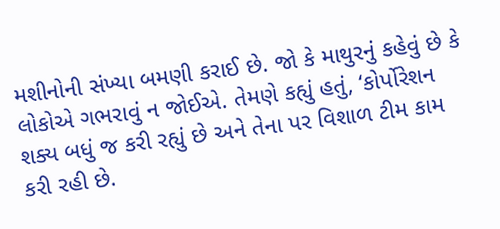મશીનોની સંખ્યા બમણી કરાઈ છે. જો કે માથુરનું કહેવું છે કે લોકોએ ગભરાવું ન જોઈએ. તેમણે કહ્યું હતું, ‘કોર્પોરેશન શક્ય બધું જ કરી રહ્યું છે અને તેના પર વિશાળ ટીમ કામ કરી રહી છે.